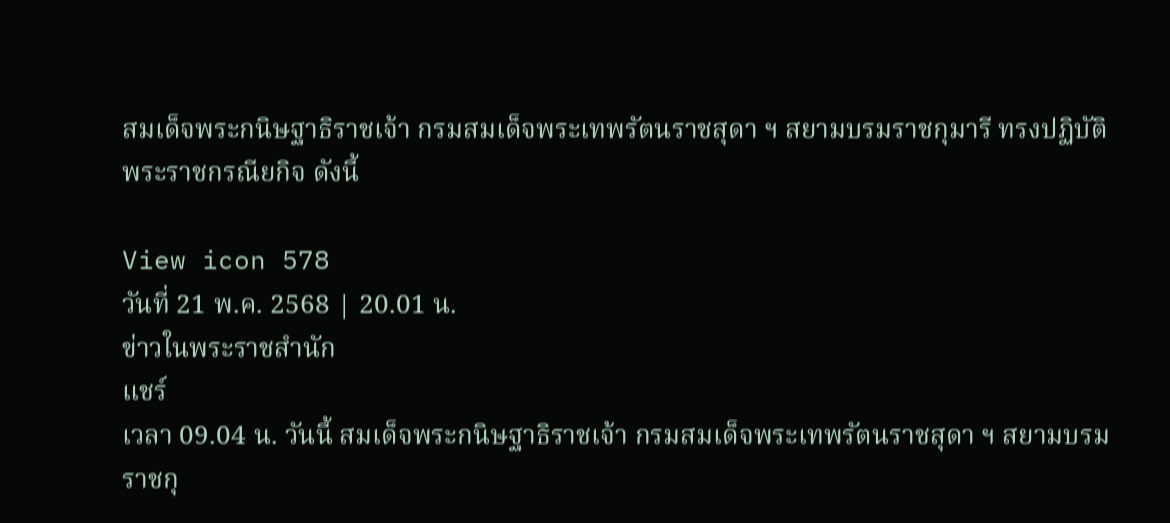สมเด็จพระกนิษฐาธิราชเจ้า กรมสมเด็จพระเทพรัตนราชสุดา ฯ สยามบรมราชกุมารี ทรงปฏิบัติพระราชกรณียกิจ ดังนี้

View icon 578
วันที่ 21 พ.ค. 2568 | 20.01 น.
ข่าวในพระราชสำนัก
แชร์
เวลา 09.04 น. วันนี้ สมเด็จพระกนิษฐาธิราชเจ้า กรมสมเด็จพระเทพรัตนราชสุดา ฯ สยามบรมราชกุ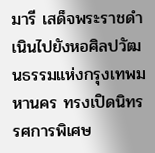มารี เสด็จพระราชดำเนินไปยังหอศิลปวัฒนธรรมแห่งกรุงเทพมหานคร ทรงเปิดนิทรรศการพิเศษ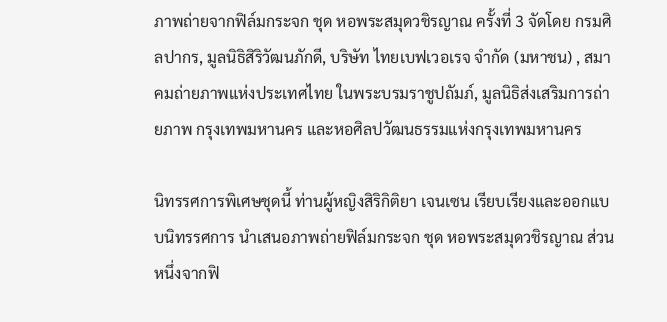ภาพถ่ายจากฟิล์มกระจก ชุด หอพระสมุดวชิรญาณ ครั้งที่ 3 จัดโดย กรมศิลปากร, มูลนิธิสิริวัฒนภักดี, บริษัท ไทยเบฟเวอเรจ จำกัด (มหาชน) , สมาคมถ่ายภาพแห่งประเทศไทย ในพระบรมราชูปถัมภ์, มูลนิธิส่งเสริมการถ่ายภาพ กรุงเทพมหานคร และหอศิลปวัฒนธรรมแห่งกรุงเทพมหานคร

นิทรรศการพิเศษชุดนี้ ท่านผู้หญิงสิริกิติยา เจนเซน เรียบเรียงและออกแบบนิทรรศการ นำเสนอภาพถ่ายฟิล์มกระจก ชุด หอพระสมุดวชิรญาณ ส่วนหนึ่งจากฟิ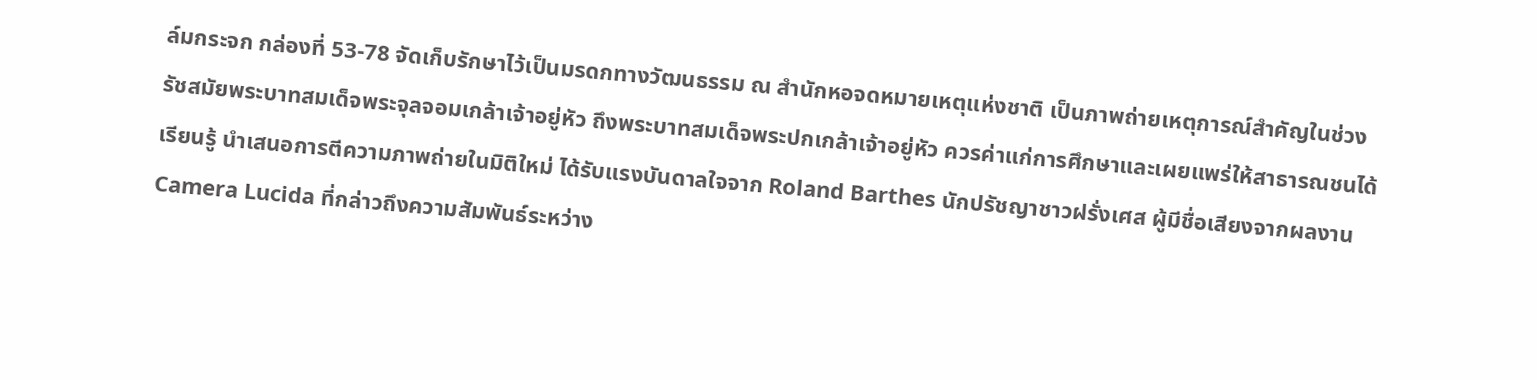ล์มกระจก กล่องที่ 53-78 จัดเก็บรักษาไว้เป็นมรดกทางวัฒนธรรม ณ สำนักหอจดหมายเหตุแห่งชาติ เป็นภาพถ่ายเหตุการณ์สำคัญในช่วงรัชสมัยพระบาทสมเด็จพระจุลจอมเกล้าเจ้าอยู่หัว ถึงพระบาทสมเด็จพระปกเกล้าเจ้าอยู่หัว ควรค่าแก่การศึกษาและเผยแพร่ให้สาธารณชนได้เรียนรู้ นำเสนอการตีความภาพถ่ายในมิติใหม่ ได้รับแรงบันดาลใจจาก Roland Barthes นักปรัชญาชาวฝรั่งเศส ผู้มีชื่อเสียงจากผลงาน Camera Lucida ที่กล่าวถึงความสัมพันธ์ระหว่าง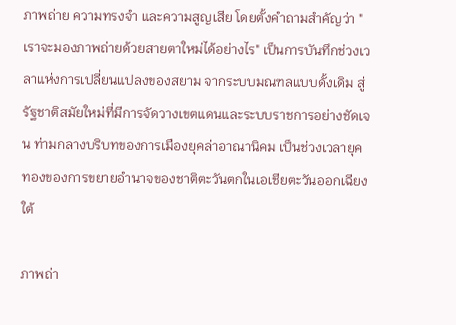ภาพถ่าย ความทรงจำ และความสูญเสีย โดยตั้งคำถามสำคัญว่า "เราจะมองภาพถ่ายด้วยสายตาใหม่ได้อย่างไร" เป็นการบันทึกช่วงเวลาแห่งการเปลี่ยนแปลงของสยาม จากระบบมณฑลแบบดั้งเดิม สู่รัฐชาติสมัยใหม่ที่มีการจัดวางเขตแดนและระบบราชการอย่างชัดเจน ท่ามกลางบริบทของการเมืองยุคล่าอาณานิคม เป็นช่วงเวลายุคทองของการขยายอำนาจของชาติตะวันตกในเอเชียตะวันออกเฉียงใต้

ภาพถ่า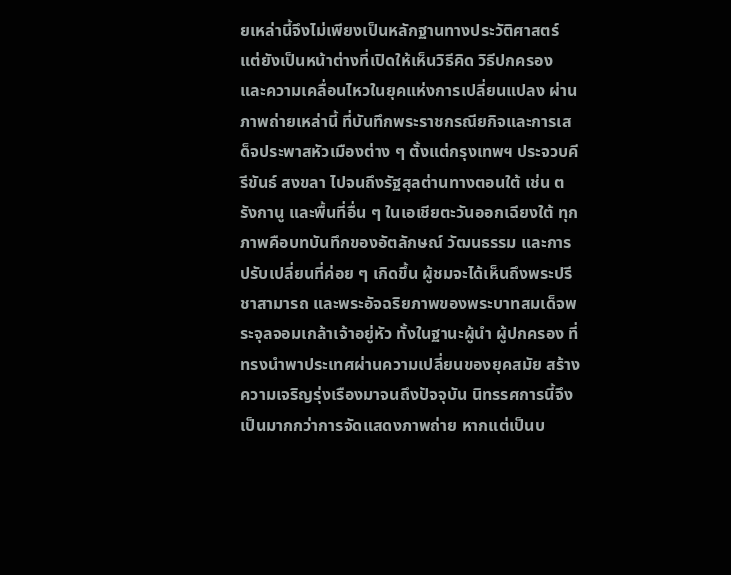ยเหล่านี้จึงไม่เพียงเป็นหลักฐานทางประวัติศาสตร์ แต่ยังเป็นหน้าต่างที่เปิดให้เห็นวิธีคิด วิธีปกครอง และความเคลื่อนไหวในยุคแห่งการเปลี่ยนแปลง ผ่านภาพถ่ายเหล่านี้ ที่บันทึกพระราชกรณียกิจและการเสด็จประพาสหัวเมืองต่าง ๆ ตั้งแต่กรุงเทพฯ ประจวบคีรีขันธ์ สงขลา ไปจนถึงรัฐสุลต่านทางตอนใต้ เช่น ตรังกานู และพื้นที่อื่น ๆ ในเอเชียตะวันออกเฉียงใต้ ทุกภาพคือบทบันทึกของอัตลักษณ์ วัฒนธรรม และการปรับเปลี่ยนที่ค่อย ๆ เกิดขึ้น ผู้ชมจะได้เห็นถึงพระปรีชาสามารถ และพระอัจฉริยภาพของพระบาทสมเด็จพระจุลจอมเกล้าเจ้าอยู่หัว ทั้งในฐานะผู้นำ ผู้ปกครอง ที่ทรงนำพาประเทศผ่านความเปลี่ยนของยุคสมัย สร้างความเจริญรุ่งเรืองมาจนถึงปัจจุบัน นิทรรศการนี้จึงเป็นมากกว่าการจัดแสดงภาพถ่าย หากแต่เป็นบ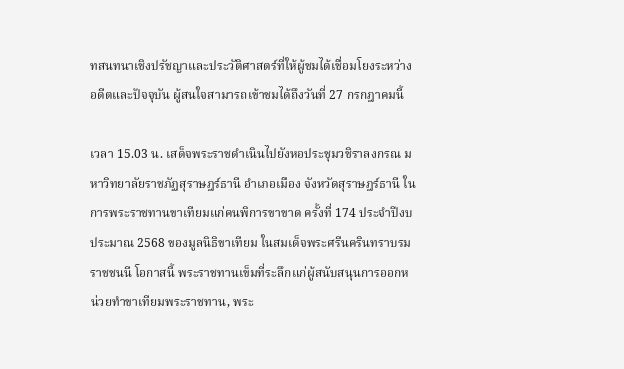ทสนทนาเชิงปรัชญาและประวัติศาสตร์ที่ให้ผู้ชมได้เชื่อมโยงระหว่างอดีตและปัจจุบัน ผู้สนใจสามารถเข้าชมได้ถึงวันที่ 27 กรกฎาคมนี้

เวลา 15.03 น. เสด็จพระราชดำเนินไปยังหอประชุมวชิราลงกรณ มหาวิทยาลัยราชภัฏสุราษฎร์ธานี อำเภอเมือง จังหวัดสุราษฎร์ธานี ในการพระราชทานขาเทียมแก่คนพิการขาขาด ครั้งที่ 174 ประจำปีงบประมาณ 2568 ของมูลนิธิขาเทียม ในสมเด็จพระศรีนครินทราบรมราชชนนี โอกาสนี้ พระราชทานเข็มที่ระลึกแก่ผู้สนับสนุนการออกหน่วยทำขาเทียมพระราชทาน, พระ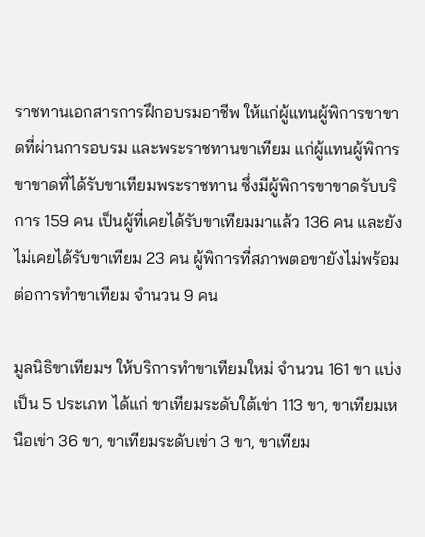ราชทานเอกสารการฝึกอบรมอาชีพ ให้แก่ผู้แทนผู้พิการขาขาดที่ผ่านการอบรม และพระราชทานขาเทียม แก่ผู้แทนผู้พิการขาขาดที่ได้รับขาเทียมพระราชทาน ซึ่งมีผู้พิการขาขาดรับบริการ 159 คน เป็นผู้ที่เคยได้รับขาเทียมมาแล้ว 136 คน และยังไม่เคยได้รับขาเทียม 23 คน ผู้พิการที่สภาพตอขายังไม่พร้อมต่อการทำขาเทียม จำนวน 9 คน

มูลนิธิขาเทียมฯ ให้บริการทำขาเทียมใหม่ จำนวน 161 ขา แบ่งเป็น 5 ประเภท ได้แก่ ขาเทียมระดับใต้เข่า 113 ขา, ขาเทียมเหนือเข่า 36 ขา, ขาเทียมระดับเข่า 3 ขา, ขาเทียม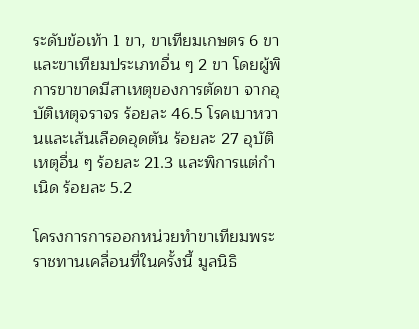ระดับข้อเท้า 1 ขา, ขาเทียมเกษตร 6 ขา และขาเทียมประเภทอื่น ๆ 2 ขา โดยผู้พิการขาขาดมีสาเหตุของการตัดขา จากอุบัติเหตุจราจร ร้อยละ 46.5 โรคเบาหวานและเส้นเลือดอุดตัน ร้อยละ 27 อุบัติเหตุอื่น ๆ ร้อยละ 21.3 และพิการแต่กำเนิด ร้อยละ 5.2

โครงการการออกหน่วยทำขาเทียมพระราชทานเคลื่อนที่ในครั้งนี้ มูลนิธิ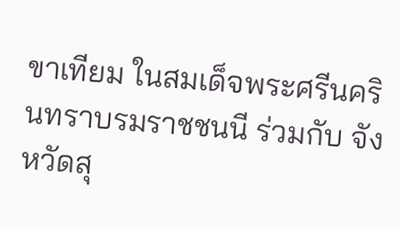ขาเทียม ในสมเด็จพระศรีนครินทราบรมราชชนนี ร่วมกับ จังหวัดสุ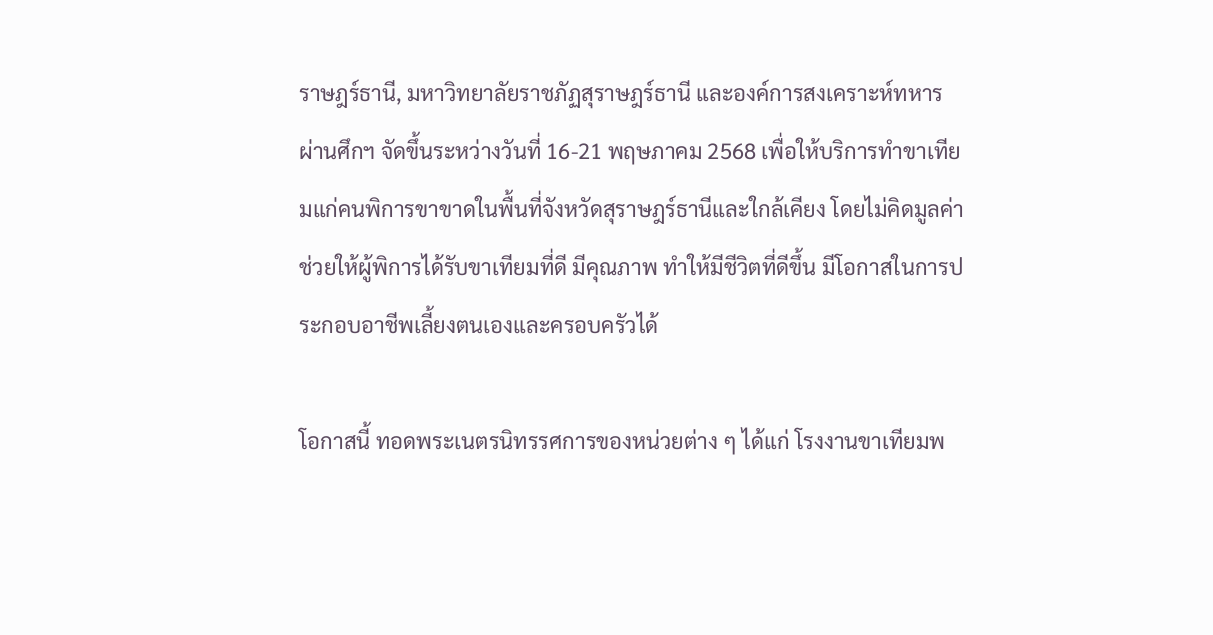ราษฎร์ธานี, มหาวิทยาลัยราชภัฏสุราษฎร์ธานี และองค์การสงเคราะห์ทหารผ่านศึกฯ จัดขึ้นระหว่างวันที่ 16-21 พฤษภาคม 2568 เพื่อให้บริการทำขาเทียมแก่คนพิการขาขาดในพื้นที่จังหวัดสุราษฎร์ธานีและใกล้เคียง โดยไม่คิดมูลค่า ช่วยให้ผู้พิการได้รับขาเทียมที่ดี มีคุณภาพ ทำให้มีชีวิตที่ดีขึ้น มีโอกาสในการประกอบอาชีพเลี้ยงตนเองและครอบครัวได้

โอกาสนี้ ทอดพระเนตรนิทรรศการของหน่วยต่าง ๆ ได้แก่ โรงงานขาเทียมพ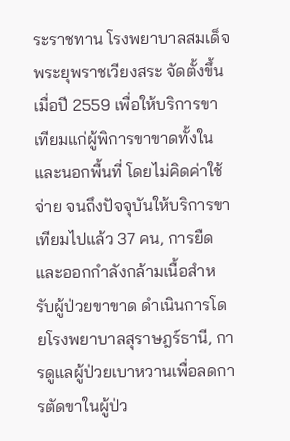ระราชทาน โรงพยาบาลสมเด็จพระยุพราชเวียงสระ จัดตั้งขึ้นเมื่อปี 2559 เพื่อให้บริการขาเทียมแก่ผู้พิการขาขาดทั้งในและนอกพื้นที่ โดยไม่คิดค่าใช้จ่าย จนถึงปัจจุบันให้บริการขาเทียมไปแล้ว 37 คน, การยืดและออกกำลังกล้ามเนื้อสำหรับผู้ป่วยขาขาด ดำเนินการโดยโรงพยาบาลสุราษฎร์ธานี, การดูแลผู้ป่วยเบาหวานเพื่อลดการตัดขาในผู้ป่ว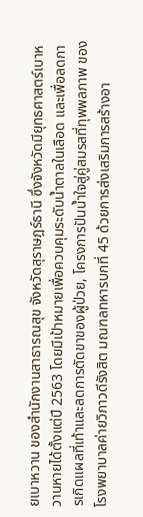ยเบาหวาน ของสำนักงานสาธารณสุข จังหวัดสุราษฎร์ธานี ซึ่งจังหวัดมียุทธศาสตร์เบาหวานหายได้ตั้งแต่ปี 2563 โดยมีเป้าหมายเพื่อควบคุมระดับน้ำตาลในเลือด และเพื่อลดการเกิดแผลที่เท้าและลดการตัดขาของผู้ป่วย, โครงการปันน้ำใจสู่คู่สมรสที่ทุพพลภาพ ของโรงพยาบาลค่ายวิภาวดีรังสิต มณฑลทหารบกที่ 45 ด้วยการส่งเสริมการสร้างอา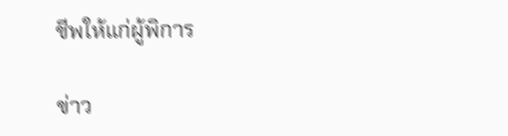ชีพให้แก่ผู้พิการ

ข่าว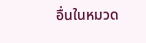อื่นในหมวด